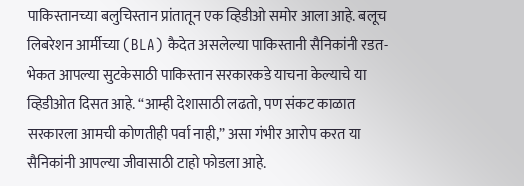पाकिस्तानच्या बलुचिस्तान प्रांतातून एक व्हिडीओ समोर आला आहे. बलूच लिबरेशन आर्मीच्या (BLA) कैदेत असलेल्या पाकिस्तानी सैनिकांनी रडत-भेकत आपल्या सुटकेसाठी पाकिस्तान सरकारकडे याचना केल्याचे या व्हिडीओत दिसत आहे. “आम्ही देशासाठी लढतो, पण संकट काळात सरकारला आमची कोणतीही पर्वा नाही,” असा गंभीर आरोप करत या सैनिकांनी आपल्या जीवासाठी टाहो फोडला आहे.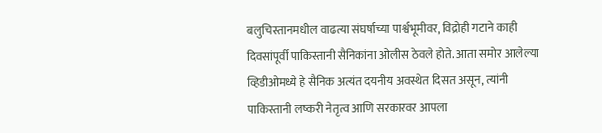बलुचिस्तानमधील वाढत्या संघर्षाच्या पार्श्वभूमीवर, विद्रोही गटाने काही दिवसांपूर्वी पाकिस्तानी सैनिकांना ओलीस ठेवले होते. आता समोर आलेल्या व्हिडीओमध्ये हे सैनिक अत्यंत दयनीय अवस्थेत दिसत असून, त्यांनी पाकिस्तानी लष्करी नेतृत्व आणि सरकारवर आपला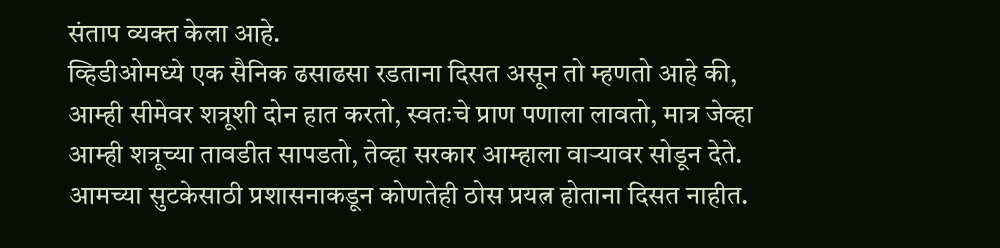संताप व्यक्त केला आहे.
व्हिडीओमध्ये एक सैनिक ढसाढसा रडताना दिसत असून तो म्हणतो आहे की, आम्ही सीमेवर शत्रूशी दोन हात करतो, स्वतःचे प्राण पणाला लावतो, मात्र जेव्हा आम्ही शत्रूच्या तावडीत सापडतो, तेव्हा सरकार आम्हाला वाऱ्यावर सोडून देते. आमच्या सुटकेसाठी प्रशासनाकडून कोणतेही ठोस प्रयत्न होताना दिसत नाहीत.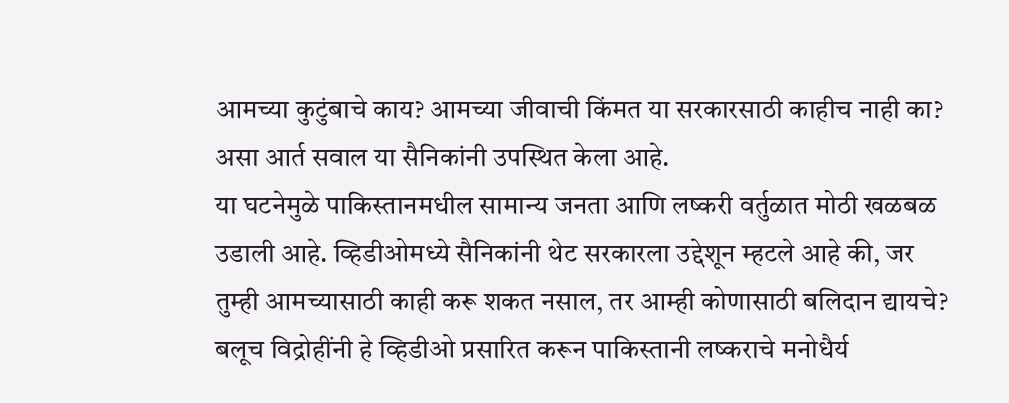आमच्या कुटुंबाचे काय? आमच्या जीवाची किंमत या सरकारसाठी काहीच नाही का? असा आर्त सवाल या सैनिकांनी उपस्थित केला आहे.
या घटनेमुळे पाकिस्तानमधील सामान्य जनता आणि लष्करी वर्तुळात मोठी खळबळ उडाली आहे. व्हिडीओमध्ये सैनिकांनी थेट सरकारला उद्देशून म्हटले आहे की, जर तुम्ही आमच्यासाठी काही करू शकत नसाल, तर आम्ही कोणासाठी बलिदान द्यायचे? बलूच विद्रोहींनी हे व्हिडीओ प्रसारित करून पाकिस्तानी लष्कराचे मनोधैर्य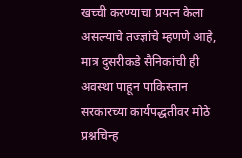खच्ची करण्याचा प्रयत्न केला असल्याचे तज्ज्ञांचे म्हणणे आहे, मात्र दुसरीकडे सैनिकांची ही अवस्था पाहून पाकिस्तान सरकारच्या कार्यपद्धतीवर मोठे प्रश्नचिन्ह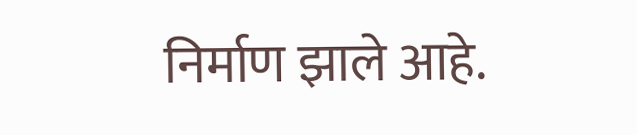निर्माण झाले आहे.